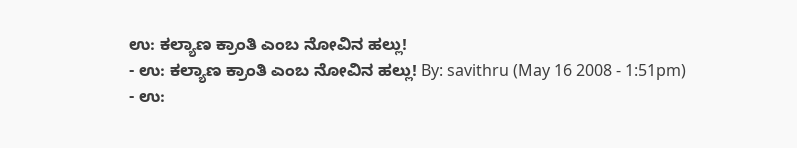ಉ: ಕಲ್ಯಾಣ ಕ್ರಾಂತಿ ಎಂಬ ನೋವಿನ ಹಲ್ಲು!
- ಉ: ಕಲ್ಯಾಣ ಕ್ರಾಂತಿ ಎಂಬ ನೋವಿನ ಹಲ್ಲು! By: savithru (May 16 2008 - 1:51pm)
- ಉ: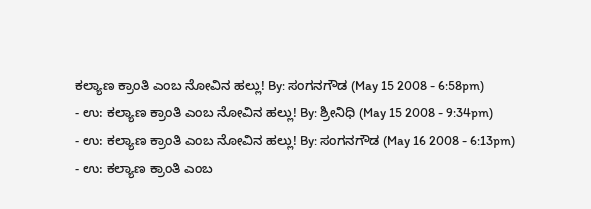ಕಲ್ಯಾಣ ಕ್ರಾಂತಿ ಎಂಬ ನೋವಿನ ಹಲ್ಲು! By: ಸಂಗನಗೌಡ (May 15 2008 - 6:58pm)
- ಉ: ಕಲ್ಯಾಣ ಕ್ರಾಂತಿ ಎಂಬ ನೋವಿನ ಹಲ್ಲು! By: ಶ್ರೀನಿಧಿ (May 15 2008 - 9:34pm)
- ಉ: ಕಲ್ಯಾಣ ಕ್ರಾಂತಿ ಎಂಬ ನೋವಿನ ಹಲ್ಲು! By: ಸಂಗನಗೌಡ (May 16 2008 - 6:13pm)
- ಉ: ಕಲ್ಯಾಣ ಕ್ರಾಂತಿ ಎಂಬ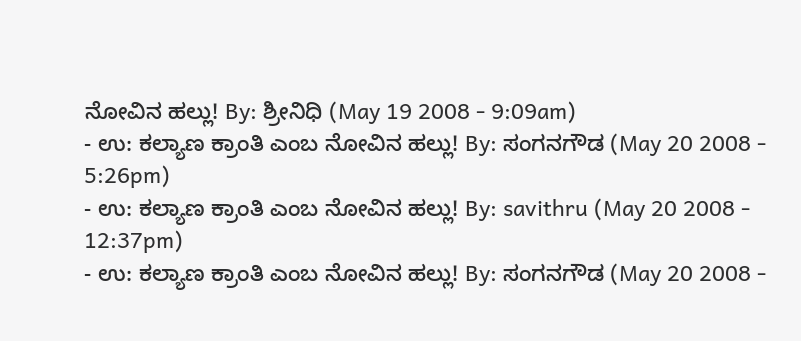ನೋವಿನ ಹಲ್ಲು! By: ಶ್ರೀನಿಧಿ (May 19 2008 - 9:09am)
- ಉ: ಕಲ್ಯಾಣ ಕ್ರಾಂತಿ ಎಂಬ ನೋವಿನ ಹಲ್ಲು! By: ಸಂಗನಗೌಡ (May 20 2008 - 5:26pm)
- ಉ: ಕಲ್ಯಾಣ ಕ್ರಾಂತಿ ಎಂಬ ನೋವಿನ ಹಲ್ಲು! By: savithru (May 20 2008 - 12:37pm)
- ಉ: ಕಲ್ಯಾಣ ಕ್ರಾಂತಿ ಎಂಬ ನೋವಿನ ಹಲ್ಲು! By: ಸಂಗನಗೌಡ (May 20 2008 -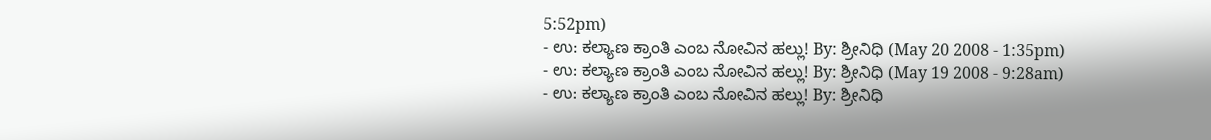5:52pm)
- ಉ: ಕಲ್ಯಾಣ ಕ್ರಾಂತಿ ಎಂಬ ನೋವಿನ ಹಲ್ಲು! By: ಶ್ರೀನಿಧಿ (May 20 2008 - 1:35pm)
- ಉ: ಕಲ್ಯಾಣ ಕ್ರಾಂತಿ ಎಂಬ ನೋವಿನ ಹಲ್ಲು! By: ಶ್ರೀನಿಧಿ (May 19 2008 - 9:28am)
- ಉ: ಕಲ್ಯಾಣ ಕ್ರಾಂತಿ ಎಂಬ ನೋವಿನ ಹಲ್ಲು! By: ಶ್ರೀನಿಧಿ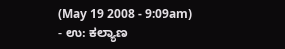(May 19 2008 - 9:09am)
- ಉ: ಕಲ್ಯಾಣ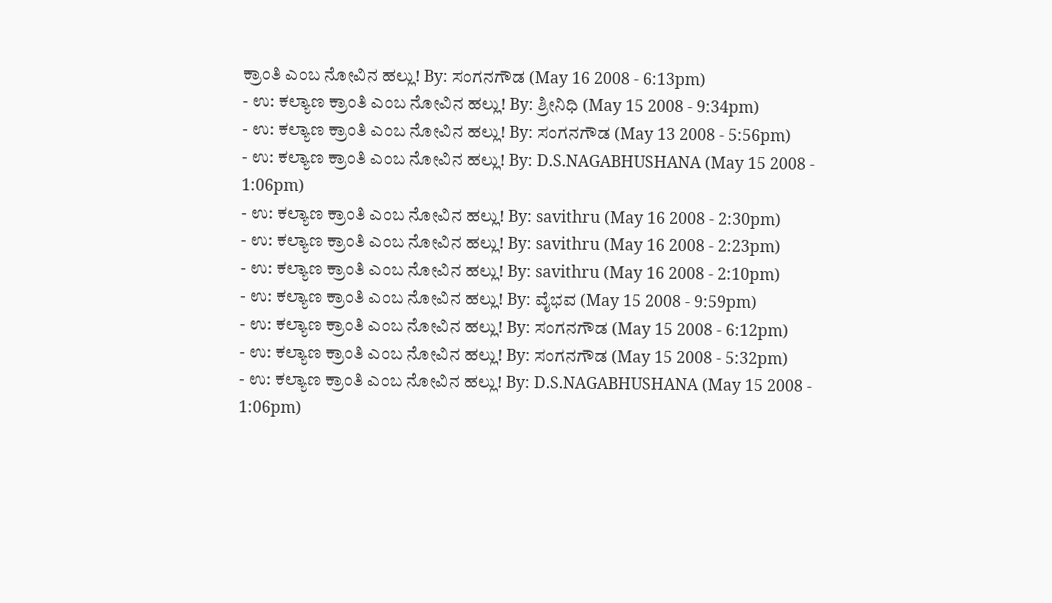ಕ್ರಾಂತಿ ಎಂಬ ನೋವಿನ ಹಲ್ಲು! By: ಸಂಗನಗೌಡ (May 16 2008 - 6:13pm)
- ಉ: ಕಲ್ಯಾಣ ಕ್ರಾಂತಿ ಎಂಬ ನೋವಿನ ಹಲ್ಲು! By: ಶ್ರೀನಿಧಿ (May 15 2008 - 9:34pm)
- ಉ: ಕಲ್ಯಾಣ ಕ್ರಾಂತಿ ಎಂಬ ನೋವಿನ ಹಲ್ಲು! By: ಸಂಗನಗೌಡ (May 13 2008 - 5:56pm)
- ಉ: ಕಲ್ಯಾಣ ಕ್ರಾಂತಿ ಎಂಬ ನೋವಿನ ಹಲ್ಲು! By: D.S.NAGABHUSHANA (May 15 2008 - 1:06pm)
- ಉ: ಕಲ್ಯಾಣ ಕ್ರಾಂತಿ ಎಂಬ ನೋವಿನ ಹಲ್ಲು! By: savithru (May 16 2008 - 2:30pm)
- ಉ: ಕಲ್ಯಾಣ ಕ್ರಾಂತಿ ಎಂಬ ನೋವಿನ ಹಲ್ಲು! By: savithru (May 16 2008 - 2:23pm)
- ಉ: ಕಲ್ಯಾಣ ಕ್ರಾಂತಿ ಎಂಬ ನೋವಿನ ಹಲ್ಲು! By: savithru (May 16 2008 - 2:10pm)
- ಉ: ಕಲ್ಯಾಣ ಕ್ರಾಂತಿ ಎಂಬ ನೋವಿನ ಹಲ್ಲು! By: ವೈಭವ (May 15 2008 - 9:59pm)
- ಉ: ಕಲ್ಯಾಣ ಕ್ರಾಂತಿ ಎಂಬ ನೋವಿನ ಹಲ್ಲು! By: ಸಂಗನಗೌಡ (May 15 2008 - 6:12pm)
- ಉ: ಕಲ್ಯಾಣ ಕ್ರಾಂತಿ ಎಂಬ ನೋವಿನ ಹಲ್ಲು! By: ಸಂಗನಗೌಡ (May 15 2008 - 5:32pm)
- ಉ: ಕಲ್ಯಾಣ ಕ್ರಾಂತಿ ಎಂಬ ನೋವಿನ ಹಲ್ಲು! By: D.S.NAGABHUSHANA (May 15 2008 - 1:06pm)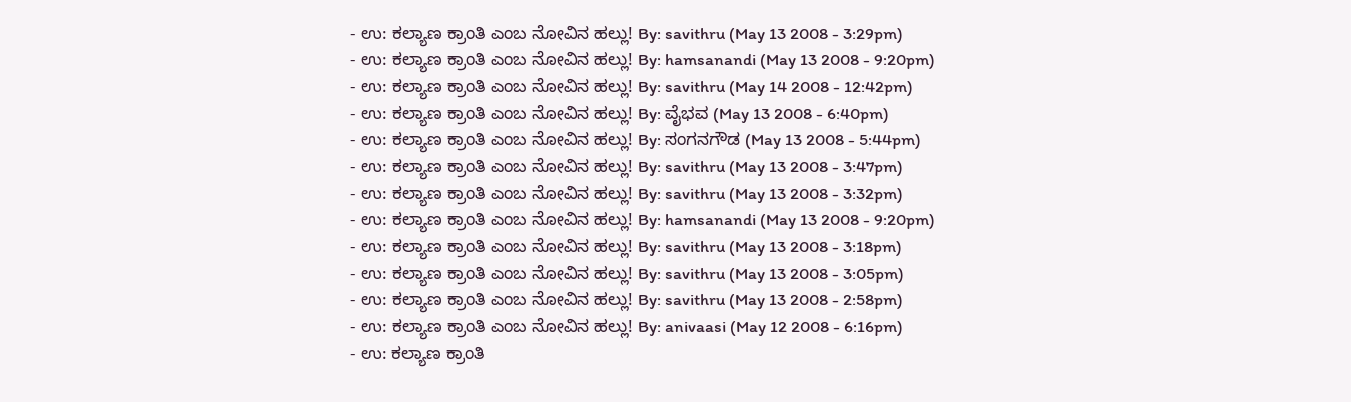- ಉ: ಕಲ್ಯಾಣ ಕ್ರಾಂತಿ ಎಂಬ ನೋವಿನ ಹಲ್ಲು! By: savithru (May 13 2008 - 3:29pm)
- ಉ: ಕಲ್ಯಾಣ ಕ್ರಾಂತಿ ಎಂಬ ನೋವಿನ ಹಲ್ಲು! By: hamsanandi (May 13 2008 - 9:20pm)
- ಉ: ಕಲ್ಯಾಣ ಕ್ರಾಂತಿ ಎಂಬ ನೋವಿನ ಹಲ್ಲು! By: savithru (May 14 2008 - 12:42pm)
- ಉ: ಕಲ್ಯಾಣ ಕ್ರಾಂತಿ ಎಂಬ ನೋವಿನ ಹಲ್ಲು! By: ವೈಭವ (May 13 2008 - 6:40pm)
- ಉ: ಕಲ್ಯಾಣ ಕ್ರಾಂತಿ ಎಂಬ ನೋವಿನ ಹಲ್ಲು! By: ಸಂಗನಗೌಡ (May 13 2008 - 5:44pm)
- ಉ: ಕಲ್ಯಾಣ ಕ್ರಾಂತಿ ಎಂಬ ನೋವಿನ ಹಲ್ಲು! By: savithru (May 13 2008 - 3:47pm)
- ಉ: ಕಲ್ಯಾಣ ಕ್ರಾಂತಿ ಎಂಬ ನೋವಿನ ಹಲ್ಲು! By: savithru (May 13 2008 - 3:32pm)
- ಉ: ಕಲ್ಯಾಣ ಕ್ರಾಂತಿ ಎಂಬ ನೋವಿನ ಹಲ್ಲು! By: hamsanandi (May 13 2008 - 9:20pm)
- ಉ: ಕಲ್ಯಾಣ ಕ್ರಾಂತಿ ಎಂಬ ನೋವಿನ ಹಲ್ಲು! By: savithru (May 13 2008 - 3:18pm)
- ಉ: ಕಲ್ಯಾಣ ಕ್ರಾಂತಿ ಎಂಬ ನೋವಿನ ಹಲ್ಲು! By: savithru (May 13 2008 - 3:05pm)
- ಉ: ಕಲ್ಯಾಣ ಕ್ರಾಂತಿ ಎಂಬ ನೋವಿನ ಹಲ್ಲು! By: savithru (May 13 2008 - 2:58pm)
- ಉ: ಕಲ್ಯಾಣ ಕ್ರಾಂತಿ ಎಂಬ ನೋವಿನ ಹಲ್ಲು! By: anivaasi (May 12 2008 - 6:16pm)
- ಉ: ಕಲ್ಯಾಣ ಕ್ರಾಂತಿ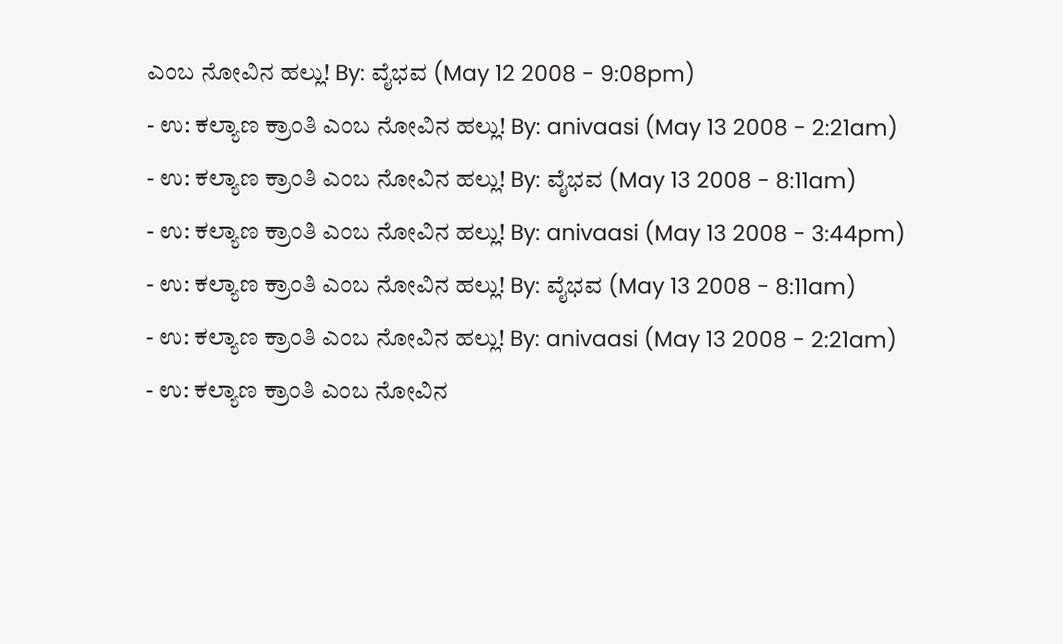ಎಂಬ ನೋವಿನ ಹಲ್ಲು! By: ವೈಭವ (May 12 2008 - 9:08pm)
- ಉ: ಕಲ್ಯಾಣ ಕ್ರಾಂತಿ ಎಂಬ ನೋವಿನ ಹಲ್ಲು! By: anivaasi (May 13 2008 - 2:21am)
- ಉ: ಕಲ್ಯಾಣ ಕ್ರಾಂತಿ ಎಂಬ ನೋವಿನ ಹಲ್ಲು! By: ವೈಭವ (May 13 2008 - 8:11am)
- ಉ: ಕಲ್ಯಾಣ ಕ್ರಾಂತಿ ಎಂಬ ನೋವಿನ ಹಲ್ಲು! By: anivaasi (May 13 2008 - 3:44pm)
- ಉ: ಕಲ್ಯಾಣ ಕ್ರಾಂತಿ ಎಂಬ ನೋವಿನ ಹಲ್ಲು! By: ವೈಭವ (May 13 2008 - 8:11am)
- ಉ: ಕಲ್ಯಾಣ ಕ್ರಾಂತಿ ಎಂಬ ನೋವಿನ ಹಲ್ಲು! By: anivaasi (May 13 2008 - 2:21am)
- ಉ: ಕಲ್ಯಾಣ ಕ್ರಾಂತಿ ಎಂಬ ನೋವಿನ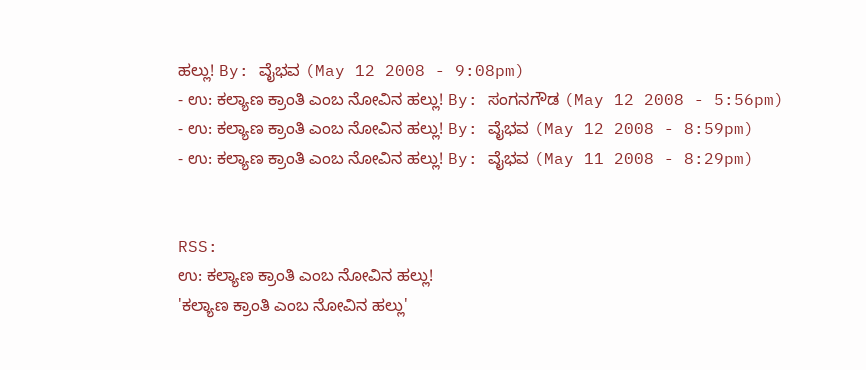ಹಲ್ಲು! By: ವೈಭವ (May 12 2008 - 9:08pm)
- ಉ: ಕಲ್ಯಾಣ ಕ್ರಾಂತಿ ಎಂಬ ನೋವಿನ ಹಲ್ಲು! By: ಸಂಗನಗೌಡ (May 12 2008 - 5:56pm)
- ಉ: ಕಲ್ಯಾಣ ಕ್ರಾಂತಿ ಎಂಬ ನೋವಿನ ಹಲ್ಲು! By: ವೈಭವ (May 12 2008 - 8:59pm)
- ಉ: ಕಲ್ಯಾಣ ಕ್ರಾಂತಿ ಎಂಬ ನೋವಿನ ಹಲ್ಲು! By: ವೈಭವ (May 11 2008 - 8:29pm)


RSS:
ಉ: ಕಲ್ಯಾಣ ಕ್ರಾಂತಿ ಎಂಬ ನೋವಿನ ಹಲ್ಲು!
'ಕಲ್ಯಾಣ ಕ್ರಾಂತಿ ಎಂಬ ನೋವಿನ ಹಲ್ಲು'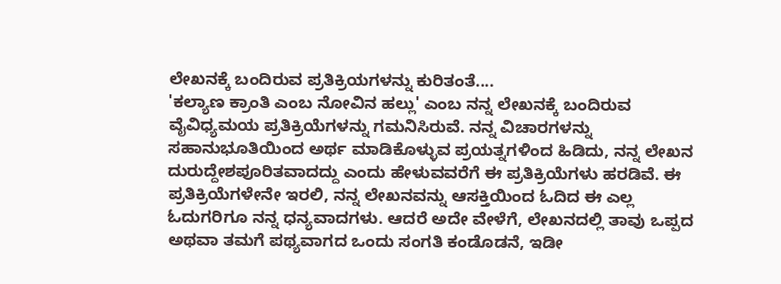ಲೇಖನಕ್ಕೆ ಬಂದಿರುವ ಪ್ರತಿಕ್ರಿಯಗಳನ್ನು ಕುರಿತಂತೆ....
'ಕಲ್ಯಾಣ ಕ್ರಾಂತಿ ಎಂಬ ನೋವಿನ ಹಲ್ಲು' ಎಂಬ ನನ್ನ ಲೇಖನಕ್ಕೆ ಬಂದಿರುವ ವೈವಿಧ್ಯಮಯ ಪ್ರತಿಕ್ರಿಯೆಗಳನ್ನು ಗಮನಿಸಿರುವೆ. ನನ್ನ ವಿಚಾರಗಳನ್ನು ಸಹಾನುಭೂತಿಯಿಂದ ಅರ್ಥ ಮಾಡಿಕೊಳ್ಳುವ ಪ್ರಯತ್ನಗಳಿಂದ ಹಿಡಿದು, ನನ್ನ ಲೇಖನ ದುರುದ್ದೇಶಪೂರಿತವಾದದ್ದು ಎಂದು ಹೇಳುವವರೆಗೆ ಈ ಪ್ರತಿಕ್ರಿಯೆಗಳು ಹರಡಿವೆ. ಈ ಪ್ರತಿಕ್ರಿಯೆಗಳೇನೇ ಇರಲಿ, ನನ್ನ ಲೇಖನವನ್ನು ಆಸಕ್ತಿಯಿಂದ ಓದಿದ ಈ ಎಲ್ಲ ಓದುಗರಿಗೂ ನನ್ನ ಧನ್ಯವಾದಗಳು. ಆದರೆ ಅದೇ ವೇಳೆಗೆ, ಲೇಖನದಲ್ಲಿ ತಾವು ಒಪ್ಪದ ಅಥವಾ ತಮಗೆ ಪಥ್ಯವಾಗದ ಒಂದು ಸಂಗತಿ ಕಂಡೊಡನೆ, ಇಡೀ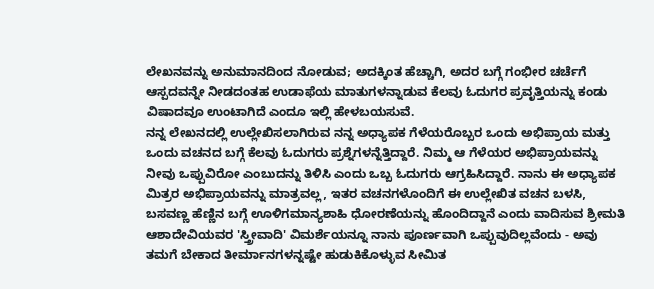ಲೇಖನವನ್ನು ಅನುಮಾನದಿಂದ ನೋಡುವ; ಅದಕ್ಕಿಂತ ಹೆಚ್ಚಾಗಿ, ಅದರ ಬಗ್ಗೆ ಗಂಭೀರ ಚರ್ಚೆಗೆ ಆಸ್ಪದವನ್ನೇ ನೀಡದಂತಹ ಉಡಾಫೆಯ ಮಾತುಗಳನ್ನಾಡುವ ಕೆಲವು ಓದುಗರ ಪ್ರವೃತ್ತಿಯನ್ನು ಕಂಡು ವಿಷಾದವೂ ಉಂಟಾಗಿದೆ ಎಂದೂ ಇಲ್ಲಿ ಹೇಳಬಯಸುವೆ.
ನನ್ನ ಲೇಖನದಲ್ಲಿ ಉಲ್ಲೇಖಿಸಲಾಗಿರುವ ನನ್ನ ಅಧ್ಯಾಪಕ ಗೆಳೆಯರೊಬ್ಬರ ಒಂದು ಅಭಿಪ್ರಾಯ ಮತ್ತು ಒಂದು ವಚನದ ಬಗ್ಗೆ ಕೆಲವು ಓದುಗರು ಪ್ರಶ್ನೆಗಳನ್ನೆತ್ತಿದ್ದಾರೆ. ನಿಮ್ಮ ಆ ಗೆಳೆಯರ ಅಭಿಪ್ರಾಯವನ್ನು ನೀವು ಒಪ್ಪುವಿರೋ ಎಂಬುದನ್ನು ತಿಳಿಸಿ ಎಂದು ಒಬ್ಬ ಓದುಗರು ಆಗ್ರಹಿಸಿದ್ದಾರೆ. ನಾನು ಈ ಅಧ್ಯಾಪಕ ಮಿತ್ರರ ಅಭಿಪ್ರಾಯವನ್ನು ಮಾತ್ರವಲ್ಲ, ಇತರ ವಚನಗಳೊಂದಿಗೆ ಈ ಉಲ್ಲೇಖಿತ ವಚನ ಬಳಸಿ, ಬಸವಣ್ಣ ಹೆಣ್ಣಿನ ಬಗ್ಗೆ ಊಳಿಗಮಾನ್ಯಶಾಹಿ ಧೋರಣೆಯನ್ನು ಹೊಂದಿದ್ದಾನೆ ಎಂದು ವಾದಿಸುವ ಶ್ರೀಮತಿ ಆಶಾದೇವಿಯವರ 'ಸ್ತ್ರೀವಾದಿ' ವಿಮರ್ಶೆಯನ್ನೂ ನಾನು ಪೂರ್ಣವಾಗಿ ಒಪ್ಪುವುದಿಲ್ಲವೆಂದು - ಅವು ತಮಗೆ ಬೇಕಾದ ತೀರ್ಮಾನಗಳನ್ನಷ್ಟೇ ಹುಡುಕಿಕೊಳ್ಳುವ ಸೀಮಿತ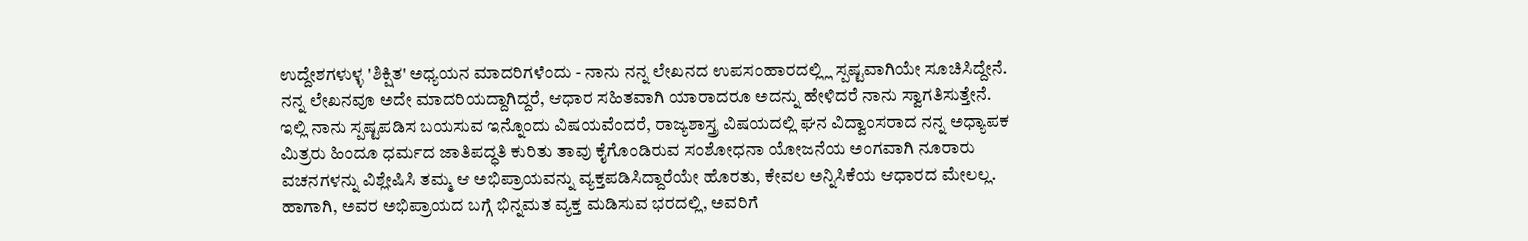ಉದ್ದೇಶಗಳುಳ್ಳ 'ಶಿಕ್ಷಿತ' ಅಧ್ಯಯನ ಮಾದರಿಗಳೆಂದು - ನಾನು ನನ್ನ ಲೇಖನದ ಉಪಸಂಹಾರದಲ್ಲ್ಲಿ ಸ್ಪಷ್ಟವಾಗಿಯೇ ಸೂಚಿಸಿದ್ದೇನೆ. ನನ್ನ ಲೇಖನವೂ ಅದೇ ಮಾದರಿಯದ್ದಾಗಿದ್ದರೆ, ಆಧಾರ ಸಹಿತವಾಗಿ ಯಾರಾದರೂ ಅದನ್ನು ಹೇಳಿದರೆ ನಾನು ಸ್ವಾಗತಿಸುತ್ತೇನೆ. ಇಲ್ಲಿ ನಾನು ಸ್ಪಷ್ಟಪಡಿಸ ಬಯಸುವ ಇನ್ನೊಂದು ವಿಷಯವೆಂದರೆ, ರಾಜ್ಯಶಾಸ್ತ್ರ ವಿಷಯದಲ್ಲಿ ಘನ ವಿದ್ವಾಂಸರಾದ ನನ್ನ ಅಧ್ಯಾಪಕ ಮಿತ್ರರು ಹಿಂದೂ ಧರ್ಮದ ಜಾತಿಪದ್ಧತಿ ಕುರಿತು ತಾವು ಕೈಗೊಂಡಿರುವ ಸಂಶೋಧನಾ ಯೋಜನೆಯ ಅಂಗವಾಗಿ ನೂರಾರು ವಚನಗಳನ್ನು ವಿಶ್ಲೇಷಿಸಿ ತಮ್ಮ ಆ ಅಭಿಪ್ರಾಯವನ್ನು ವ್ಯಕ್ತಪಡಿಸಿದ್ದಾರೆಯೇ ಹೊರತು, ಕೇವಲ ಅನ್ನಿಸಿಕೆಯ ಆಧಾರದ ಮೇಲಲ್ಲ. ಹಾಗಾಗಿ, ಅವರ ಅಭಿಪ್ರಾಯದ ಬಗ್ಗೆ ಭಿನ್ನಮತ ವ್ಯಕ್ತ ಮಡಿಸುವ ಭರದಲ್ಲಿ, ಅವರಿಗೆ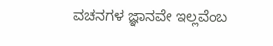ವಚನಗಳ ಜ್ಞಾನವೇ ಇಲ್ಲವೆಂಬ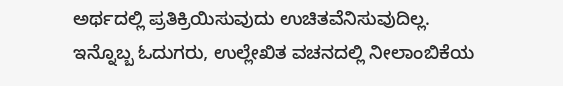ಅರ್ಥದಲ್ಲಿ ಪ್ರತಿಕ್ರಿಯಿಸುವುದು ಉಚಿತವೆನಿಸುವುದಿಲ್ಲ.
ಇನ್ನೊಬ್ಬ ಓದುಗರು, ಉಲ್ಲೇಖಿತ ವಚನದಲ್ಲಿ ನೀಲಾಂಬಿಕೆಯ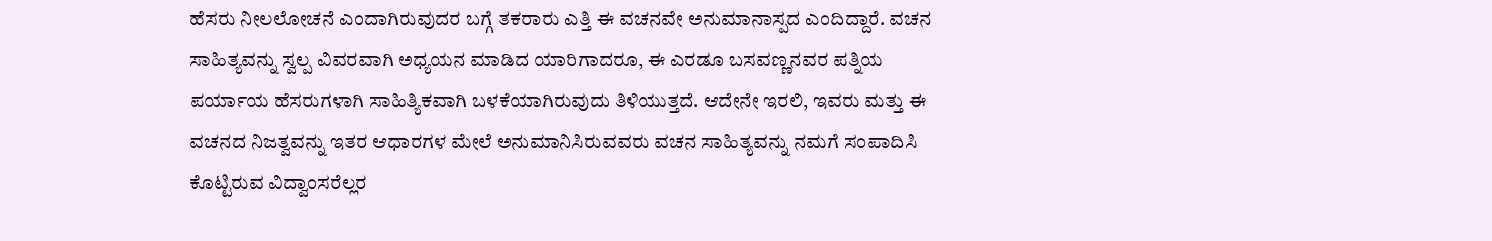ಹೆಸರು ನೀಲಲೋಚನೆ ಎಂದಾಗಿರುವುದರ ಬಗ್ಗೆ ತಕರಾರು ಎತ್ತಿ ಈ ವಚನವೇ ಅನುಮಾನಾಸ್ಪದ ಎಂದಿದ್ದಾರೆ. ವಚನ ಸಾಹಿತ್ಯವನ್ನು ಸ್ವಲ್ಪ ವಿವರವಾಗಿ ಅಧ್ಯಯನ ಮಾಡಿದ ಯಾರಿಗಾದರೂ, ಈ ಎರಡೂ ಬಸವಣ್ಣನವರ ಪತ್ನಿಯ ಪರ್ಯಾಯ ಹೆಸರುಗಳಾಗಿ ಸಾಹಿತ್ಯಿಕವಾಗಿ ಬಳಕೆಯಾಗಿರುವುದು ತಿಳಿಯುತ್ತದೆ. ಆದೇನೇ ಇರಲಿ, ಇವರು ಮತ್ತು ಈ ವಚನದ ನಿಜತ್ವವನ್ನು ಇತರ ಆಧಾರಗಳ ಮೇಲೆ ಅನುಮಾನಿಸಿರುವವರು ವಚನ ಸಾಹಿತ್ಯವನ್ನು ನಮಗೆ ಸಂಪಾದಿಸಿ ಕೊಟ್ಟಿರುವ ವಿದ್ವಾಂಸರೆಲ್ಲರ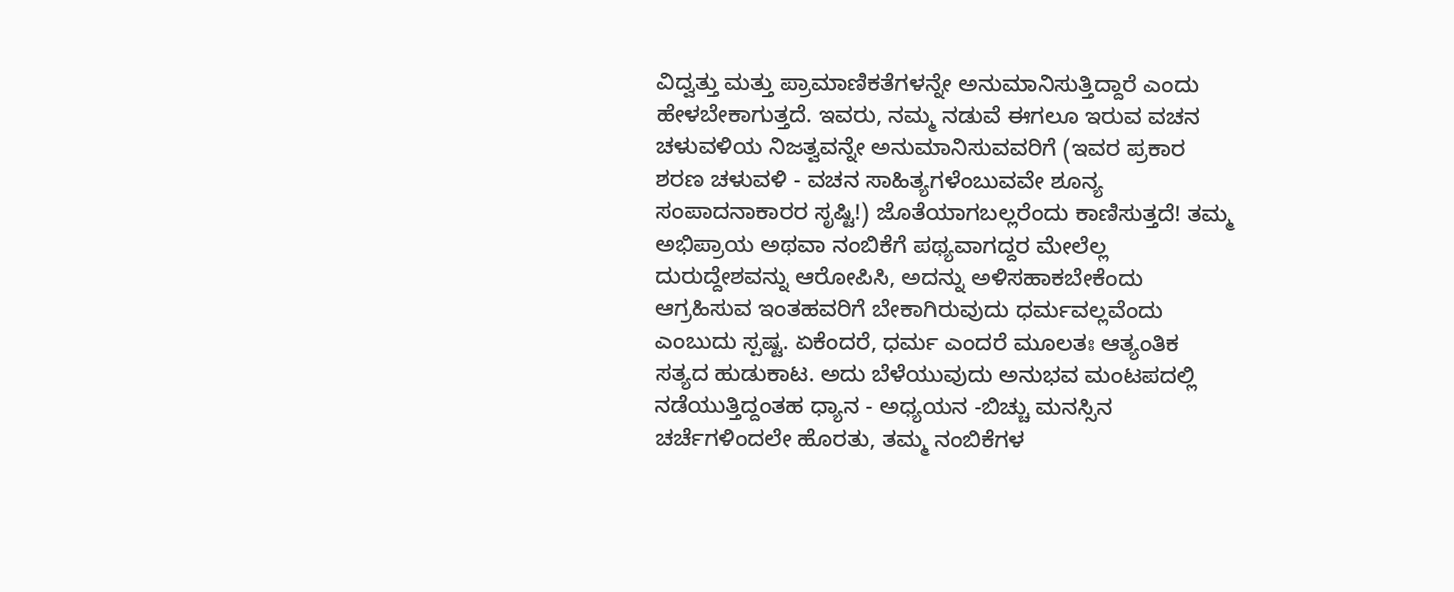ವಿದ್ವತ್ತು ಮತ್ತು ಪ್ರಾಮಾಣಿಕತೆಗಳನ್ನೇ ಅನುಮಾನಿಸುತ್ತಿದ್ದಾರೆ ಎಂದು ಹೇಳಬೇಕಾಗುತ್ತದೆ. ಇವರು, ನಮ್ಮ ನಡುವೆ ಈಗಲೂ ಇರುವ ವಚನ ಚಳುವಳಿಯ ನಿಜತ್ವವನ್ನೇ ಅನುಮಾನಿಸುವವರಿಗೆ (ಇವರ ಪ್ರಕಾರ ಶರಣ ಚಳುವಳಿ - ವಚನ ಸಾಹಿತ್ಯಗಳೆಂಬುವವೇ ಶೂನ್ಯ ಸಂಪಾದನಾಕಾರರ ಸೃಷ್ಟಿ!) ಜೊತೆಯಾಗಬಲ್ಲರೆಂದು ಕಾಣಿಸುತ್ತದೆ! ತಮ್ಮ ಅಭಿಪ್ರಾಯ ಅಥವಾ ನಂಬಿಕೆಗೆ ಪಥ್ಯವಾಗದ್ದರ ಮೇಲೆಲ್ಲ ದುರುದ್ದೇಶವನ್ನು ಆರೋಪಿಸಿ, ಅದನ್ನು ಅಳಿಸಹಾಕಬೇಕೆಂದು ಆಗ್ರಹಿಸುವ ಇಂತಹವರಿಗೆ ಬೇಕಾಗಿರುವುದು ಧರ್ಮವಲ್ಲವೆಂದು ಎಂಬುದು ಸ್ಪಷ್ಟ. ಏಕೆಂದರೆ, ಧರ್ಮ ಎಂದರೆ ಮೂಲತಃ ಆತ್ಯಂತಿಕ ಸತ್ಯದ ಹುಡುಕಾಟ. ಅದು ಬೆಳೆಯುವುದು ಅನುಭವ ಮಂಟಪದಲ್ಲಿ ನಡೆಯುತ್ತಿದ್ದಂತಹ ಧ್ಯಾನ - ಅಧ್ಯಯನ -ಬಿಚ್ಚು ಮನಸ್ಸಿನ ಚರ್ಚೆಗಳಿಂದಲೇ ಹೊರತು, ತಮ್ಮ ನಂಬಿಕೆಗಳ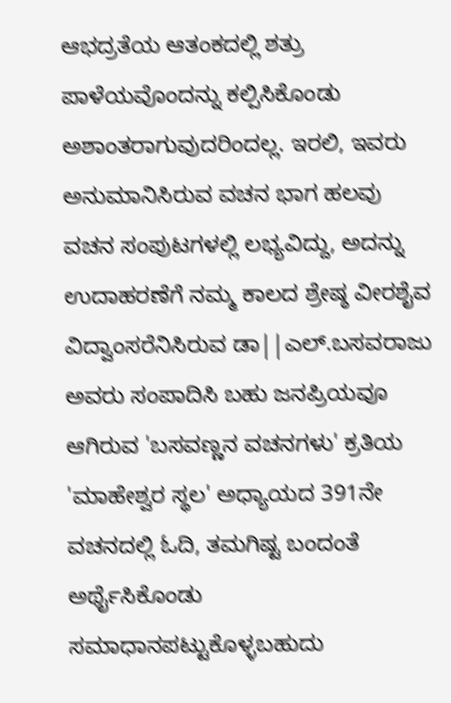ಆಭದ್ರತೆಯ ಆತಂಕದಲ್ಲಿ ಶತ್ರು ಪಾಳೆಯವೊಂದನ್ನು ಕಲ್ಪಿಸಿಕೊಂಡು ಅಶಾಂತರಾಗುವುದರಿಂದಲ್ಲ. ಇರಲಿ, ಇವರು ಅನುಮಾನಿಸಿರುವ ವಚನ ಭಾಗ ಹಲವು ವಚನ ಸಂಪುಟಗಳಲ್ಲಿ ಲಭ್ಯವಿದ್ದು, ಅದನ್ನು ಉದಾಹರಣೆಗೆ ನಮ್ಮ ಕಾಲದ ಶ್ರೇಷ್ಠ ವೀರಶೈವ ವಿದ್ವಾಂಸರೆನಿಸಿರುವ ಡಾ||ಎಲ್.ಬಸವರಾಜು ಅವರು ಸಂಪಾದಿಸಿ ಬಹು ಜನಪ್ರಿಯವೂ ಆಗಿರುವ 'ಬಸವಣ್ಣನ ವಚನಗಳು' ಕ್ರತಿಯ 'ಮಾಹೇಶ್ವರ ಸ್ಥಲ' ಅಧ್ಯಾಯದ 391ನೇ ವಚನದಲ್ಲಿ ಓದಿ, ತಮಗಿಷ್ಟ ಬಂದಂತೆ ಅರ್ಥೈಸಿಕೊಂಡು ಸಮಾಧಾನಪಟ್ಟುಕೊಳ್ಳಬಹುದು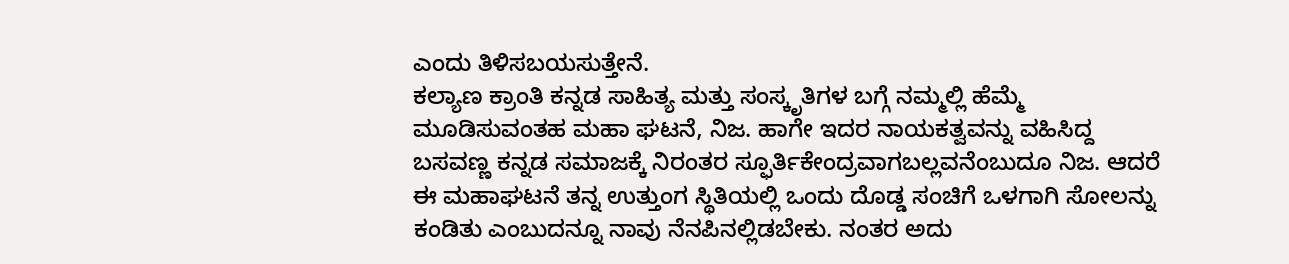ಎಂದು ತಿಳಿಸಬಯಸುತ್ತೇನೆ.
ಕಲ್ಯಾಣ ಕ್ರಾಂತಿ ಕನ್ನಡ ಸಾಹಿತ್ಯ ಮತ್ತು ಸಂಸ್ಕೃತಿಗಳ ಬಗ್ಗೆ ನಮ್ಮಲ್ಲಿ ಹೆಮ್ಮೆ ಮೂಡಿಸುವಂತಹ ಮಹಾ ಘಟನೆ, ನಿಜ. ಹಾಗೇ ಇದರ ನಾಯಕತ್ವವನ್ನು ವಹಿಸಿದ್ದ ಬಸವಣ್ಣ ಕನ್ನಡ ಸಮಾಜಕ್ಕೆ ನಿರಂತರ ಸ್ಫೂರ್ತಿಕೇಂದ್ರವಾಗಬಲ್ಲವನೆಂಬುದೂ ನಿಜ. ಆದರೆ ಈ ಮಹಾಘಟನೆ ತನ್ನ ಉತ್ತುಂಗ ಸ್ಥಿತಿಯಲ್ಲಿ ಒಂದು ದೊಡ್ಡ ಸಂಚಿಗೆ ಒಳಗಾಗಿ ಸೋಲನ್ನು ಕಂಡಿತು ಎಂಬುದನ್ನೂ ನಾವು ನೆನಪಿನಲ್ಲಿಡಬೇಕು. ನಂತರ ಅದು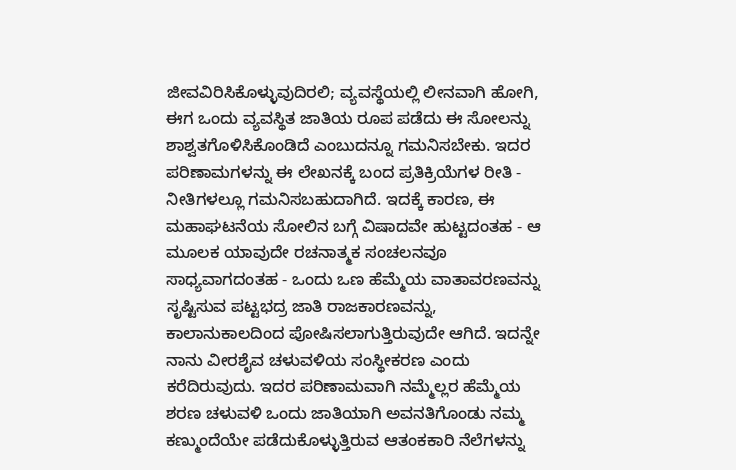ಜೀವವಿರಿಸಿಕೊಳ್ಳುವುದಿರಲಿ; ವ್ಯವಸ್ಥೆಯಲ್ಲಿ ಲೀನವಾಗಿ ಹೋಗಿ, ಈಗ ಒಂದು ವ್ಯವಸ್ಥಿತ ಜಾತಿಯ ರೂಪ ಪಡೆದು ಈ ಸೋಲನ್ನು ಶಾಶ್ವತಗೊಳಿಸಿಕೊಂಡಿದೆ ಎಂಬುದನ್ನೂ ಗಮನಿಸಬೇಕು. ಇದರ ಪರಿಣಾಮಗಳನ್ನು ಈ ಲೇಖನಕ್ಕೆ ಬಂದ ಪ್ರತಿಕ್ರಿಯೆಗಳ ರೀತಿ - ನೀತಿಗಳಲ್ಲೂ ಗಮನಿಸಬಹುದಾಗಿದೆ. ಇದಕ್ಕೆ ಕಾರಣ, ಈ ಮಹಾಘಟನೆಯ ಸೋಲಿನ ಬಗ್ಗೆ ವಿಷಾದವೇ ಹುಟ್ಟದಂತಹ - ಆ ಮೂಲಕ ಯಾವುದೇ ರಚನಾತ್ಮಕ ಸಂಚಲನವೂ ಸಾಧ್ಯವಾಗದಂತಹ - ಒಂದು ಒಣ ಹೆಮ್ಮೆಯ ವಾತಾವರಣವನ್ನು ಸೃಷ್ಟಿಸುವ ಪಟ್ಟಭದ್ರ ಜಾತಿ ರಾಜಕಾರಣವನ್ನು, ಕಾಲಾನುಕಾಲದಿಂದ ಪೋಷಿಸಲಾಗುತ್ತಿರುವುದೇ ಆಗಿದೆ. ಇದನ್ನೇ ನಾನು ವೀರಶೈವ ಚಳುವಳಿಯ ಸಂಸ್ಥೀಕರಣ ಎಂದು ಕರೆದಿರುವುದು. ಇದರ ಪರಿಣಾಮವಾಗಿ ನಮ್ಮೆಲ್ಲರ ಹೆಮ್ಮೆಯ ಶರಣ ಚಳುವಳಿ ಒಂದು ಜಾತಿಯಾಗಿ ಅವನತಿಗೊಂಡು ನಮ್ಮ ಕಣ್ಮುಂದೆಯೇ ಪಡೆದುಕೊಳ್ಳುತ್ತಿರುವ ಆತಂಕಕಾರಿ ನೆಲೆಗಳನ್ನು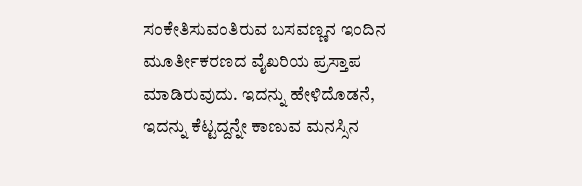ಸಂಕೇತಿಸುವಂತಿರುವ ಬಸವಣ್ಣನ ಇಂದಿನ ಮೂರ್ತೀಕರಣದ ವೈಖರಿಯ ಪ್ರಸ್ತಾಪ ಮಾಡಿರುವುದು. ಇದನ್ನು ಹೇಳಿದೊಡನೆ, ಇದನ್ನು ಕೆಟ್ಟದ್ದನ್ನೇ ಕಾಣುವ ಮನಸ್ಸಿನ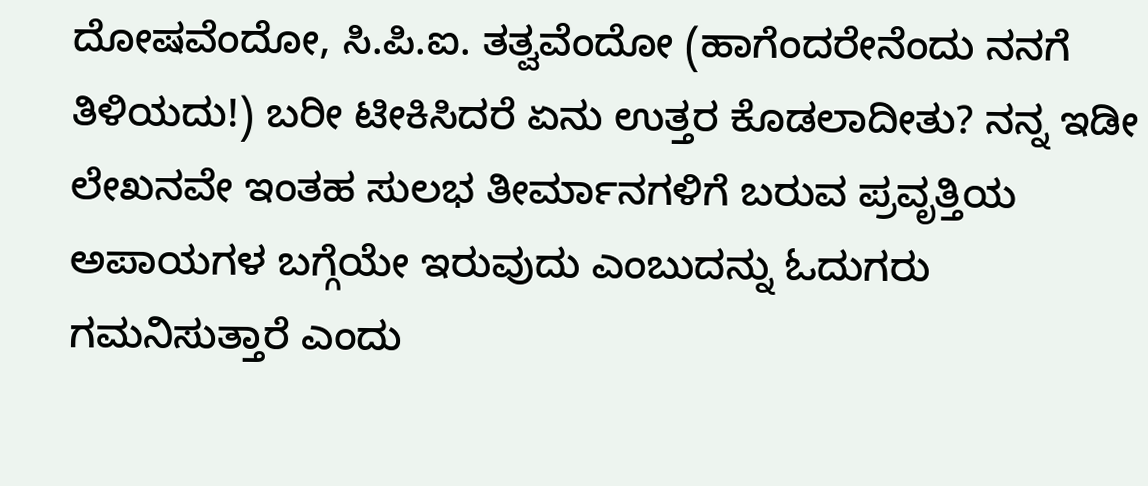ದೋಷವೆಂದೋ, ಸಿ.ಪಿ.ಐ. ತತ್ವವೆಂದೋ (ಹಾಗೆಂದರೇನೆಂದು ನನಗೆ ತಿಳಿಯದು!) ಬರೀ ಟೀಕಿಸಿದರೆ ಏನು ಉತ್ತರ ಕೊಡಲಾದೀತು? ನನ್ನ ಇಡೀ ಲೇಖನವೇ ಇಂತಹ ಸುಲಭ ತೀರ್ಮಾನಗಳಿಗೆ ಬರುವ ಪ್ರವೃತ್ತಿಯ ಅಪಾಯಗಳ ಬಗ್ಗೆಯೇ ಇರುವುದು ಎಂಬುದನ್ನು ಓದುಗರು ಗಮನಿಸುತ್ತಾರೆ ಎಂದು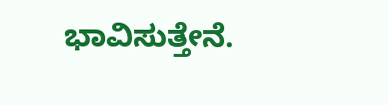ಭಾವಿಸುತ್ತೇನೆ.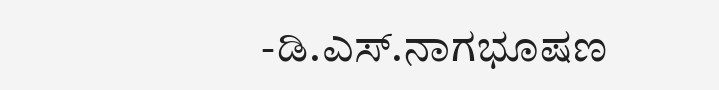-ಡಿ.ಎಸ್.ನಾಗಭೂಷಣ